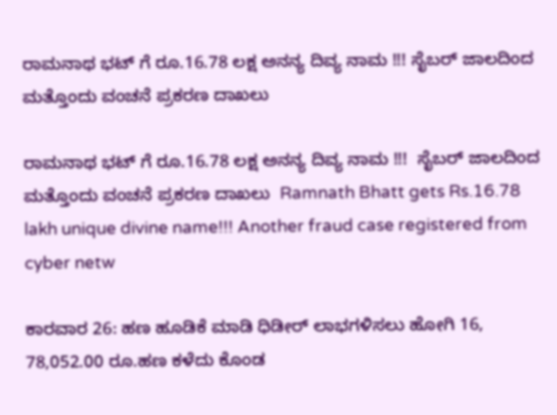ರಾಮನಾಥ ಭಟ್ ಗೆ ರೂ.16.78 ಲಕ್ಷ ಅನನ್ಯ ದಿವ್ಯ ನಾಮ !!! ಸೈಬರ್ ಜಾಲದಿಂದ ಮತ್ತೊಂದು ವಂಚನೆ ಪ್ರಕರಣ ದಾಖಲು

ರಾಮನಾಥ ಭಟ್ ಗೆ ರೂ.16.78 ಲಕ್ಷ ಅನನ್ಯ ದಿವ್ಯ ನಾಮ !!!  ಸೈಬರ್ ಜಾಲದಿಂದ ಮತ್ತೊಂದು ವಂಚನೆ ಪ್ರಕರಣ ದಾಖಲು  Ramnath Bhatt gets Rs.16.78 lakh unique divine name!!! Another fraud case registered from cyber netw

ಕಾರವಾರ 26: ಹಣ ಹೂಡಿಕೆ ಮಾಡಿ ಧಿಡೀರ್ ಲಾಭಗಳಿಸಲು ಹೋಗಿ 16, 78,052.00 ರೂ.ಹಣ ಕಳೆದು ಕೊಂಡ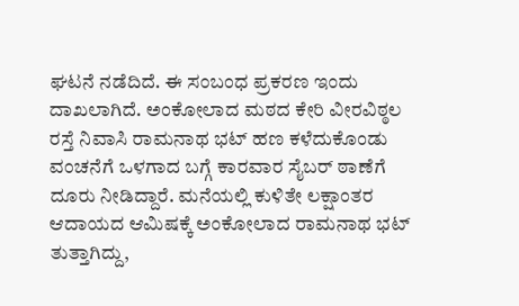ಘಟನೆ ನಡೆದಿದೆ. ಈ ಸಂಬಂಧ ಪ್ರಕರಣ ಇಂದು ದಾಖಲಾಗಿದೆ. ಅಂಕೋಲಾದ ಮಠದ ಕೇರಿ ವೀರವಿಠ್ಠಲ ರಸ್ತೆ ನಿವಾಸಿ ರಾಮನಾಥ ಭಟ್ ಹಣ ಕಳೆದುಕೊಂಡು ವಂಚನೆಗೆ ಒಳಗಾದ ಬಗ್ಗೆ ಕಾರವಾರ ಸೈಬರ್ ಠಾಣೆಗೆ ದೂರು ನೀಡಿದ್ದಾರೆ. ಮನೆಯಲ್ಲಿ ಕುಳಿತೇ ಲಕ್ಷಾಂತರ ಆದಾಯದ ಆಮಿಷಕ್ಕೆ ಅಂಕೋಲಾದ ರಾಮನಾಥ ಭಟ್ ತುತ್ತಾಗಿದ್ದು,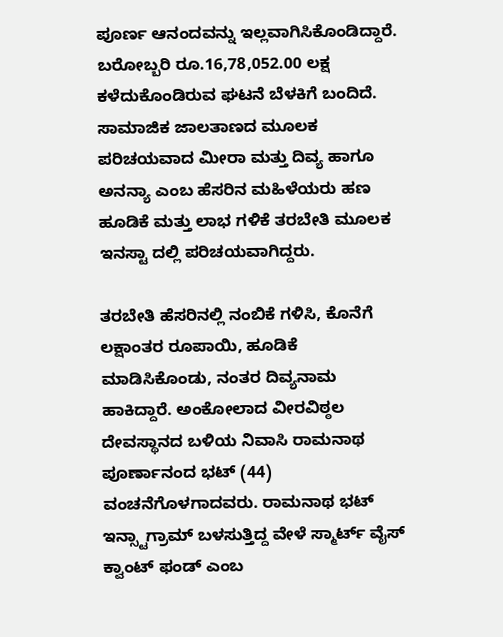ಪೂರ್ಣ ಆನಂದವನ್ನು ಇಲ್ಲವಾಗಿಸಿಕೊಂಡಿದ್ದಾರೆ. ಬರೋಬ್ಬರಿ ರೂ.16,78,052.00 ಲಕ್ಷ ಕಳೆದುಕೊಂಡಿರುವ ಘಟನೆ ಬೆಳಕಿಗೆ ಬಂದಿದೆ. ಸಾಮಾಜಿಕ ಜಾಲತಾಣದ ಮೂಲಕ ಪರಿಚಯವಾದ ಮೀರಾ ಮತ್ತು ದಿವ್ಯ ಹಾಗೂ ಅನನ್ಯಾ ಎಂಬ ಹೆಸರಿನ ಮಹಿಳೆಯರು ಹಣ ಹೂಡಿಕೆ ಮತ್ತು ಲಾಭ ಗಳಿಕೆ ತರಬೇತಿ ಮೂಲಕ ಇನಸ್ಟಾ ದಲ್ಲಿ ಪರಿಚಯವಾಗಿದ್ದರು.

ತರಬೇತಿ ಹೆಸರಿನಲ್ಲಿ ನಂಬಿಕೆ ಗಳಿಸಿ, ಕೊನೆಗೆ ಲಕ್ಷಾಂತರ ರೂಪಾಯಿ, ಹೂಡಿಕೆ ಮಾಡಿಸಿಕೊಂಡು, ನಂತರ ದಿವ್ಯನಾಮ ಹಾಕಿದ್ದಾರೆ. ಅಂಕೋಲಾದ ವೀರವಿಠ್ಠಲ ದೇವಸ್ಥಾನದ ಬಳಿಯ ನಿವಾಸಿ ರಾಮನಾಥ ಪೂರ್ಣಾನಂದ ಭಟ್ (44) ವಂಚನೆಗೊಳಗಾದವರು. ರಾಮನಾಥ ಭಟ್ ಇನ್ಸ್ಟಾಗ್ರಾಮ್ ಬಳಸುತ್ತಿದ್ದ ವೇಳೆ ಸ್ಮಾರ್ಟ್‌ ವೈಸ್ ಕ್ವಾಂಟ್ ಫಂಡ್ ಎಂಬ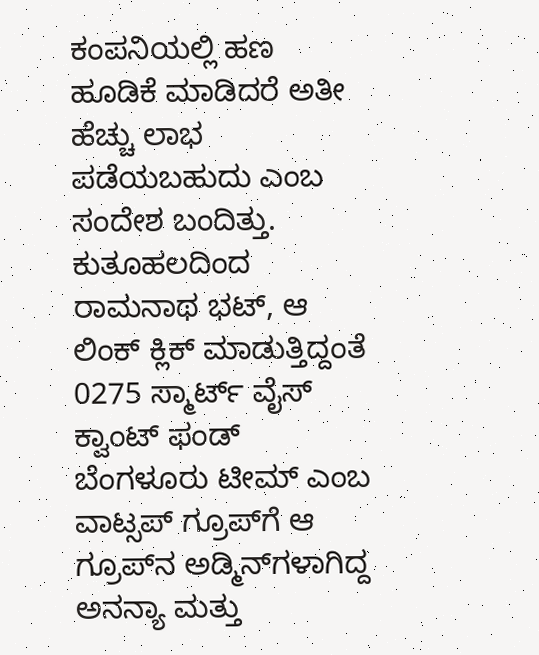ಕಂಪನಿಯಲ್ಲಿ ಹಣ ಹೂಡಿಕೆ ಮಾಡಿದರೆ ಅತೀ ಹೆಚ್ಚು ಲಾಭ ಪಡೆಯಬಹುದು ಎಂಬ ಸಂದೇಶ ಬಂದಿತ್ತು. ಕುತೂಹಲದಿಂದ ರಾಮನಾಥ ಭಟ್, ಆ ಲಿಂಕ್ ಕ್ಲಿಕ್ ಮಾಡುತ್ತಿದ್ದಂತೆ 0275 ಸ್ಮಾರ್ಟ್‌ ವೈಸ್ ಕ್ವಾಂಟ್ ಫಂಡ್ ಬೆಂಗಳೂರು ಟೀಮ್ ಎಂಬ ವಾಟ್ಸಪ್ ಗ್ರೂಪ್‌ಗೆ ಆ ಗ್ರೂಪ್‌ನ ಅಡ್ಮಿನ್‌ಗಳಾಗಿದ್ದ ಅನನ್ಯಾ ಮತ್ತು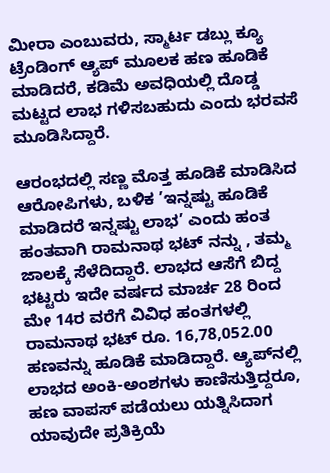ಮೀರಾ ಎಂಬುವರು, ಸ್ಮಾರ್ಟ ಡಬ್ಲು ಕ್ಯೂ ಟ್ರೆಂಡಿಂಗ್ ಆ್ಯಪ್ ಮೂಲಕ ಹಣ ಹೂಡಿಕೆ ಮಾಡಿದರೆ, ಕಡಿಮೆ ಅವಧಿಯಲ್ಲಿ ದೊಡ್ಡ ಮಟ್ಟದ ಲಾಭ ಗಳಿಸಬಹುದು ಎಂದು ಭರವಸೆ ಮೂಡಿಸಿದ್ದಾರೆ.

ಆರಂಭದಲ್ಲಿ ಸಣ್ಣ ಮೊತ್ತ ಹೂಡಿಕೆ ಮಾಡಿಸಿದ ಆರೋಪಿಗಳು, ಬಳಿಕ ’ಇನ್ನಷ್ಟು ಹೂಡಿಕೆ ಮಾಡಿದರೆ ಇನ್ನಷ್ಟು ಲಾಭ’ ಎಂದು ಹಂತ ಹಂತವಾಗಿ ರಾಮನಾಥ ಭಟ್ ನನ್ನು , ತಮ್ಮ ಜಾಲಕ್ಕೆ ಸೆಳೆದಿದ್ದಾರೆ. ಲಾಭದ ಆಸೆಗೆ ಬಿದ್ದ ಭಟ್ಟರು ಇದೇ ವರ್ಷದ ಮಾರ್ಚ 28 ರಿಂದ ಮೇ 14ರ ವರೆಗೆ ವಿವಿಧ ಹಂತಗಳಲ್ಲಿ ರಾಮನಾಥ ಭಟ್ ರೂ. 16,78,052.00 ಹಣವನ್ನು ಹೂಡಿಕೆ ಮಾಡಿದ್ದಾರೆ. ಆ್ಯಪ್‌ನಲ್ಲಿ ಲಾಭದ ಅಂಕಿ-ಅಂಶಗಳು ಕಾಣಿಸುತ್ತಿದ್ದರೂ, ಹಣ ವಾಪಸ್ ಪಡೆಯಲು ಯತ್ನಿಸಿದಾಗ ಯಾವುದೇ ಪ್ರತಿಕ್ರಿಯೆ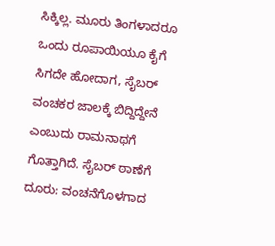ಸಿಕ್ಕಿಲ್ಲ. ಮೂರು ತಿಂಗಳಾದರೂ ಒಂದು ರೂಪಾಯಿಯೂ ಕೈಗೆ ಸಿಗದೇ ಹೋದಾಗ, ಸೈಬರ್ ವಂಚಕರ ಜಾಲಕ್ಕೆ ಬಿದ್ದಿದ್ದೇನೆ ಎಂಬುದು ರಾಮನಾಥಗೆ ಗೊತ್ತಾಗಿದೆ. ಸೈಬರ್ ಠಾಣೆಗೆ ದೂರು: ವಂಚನೆಗೊಳಗಾದ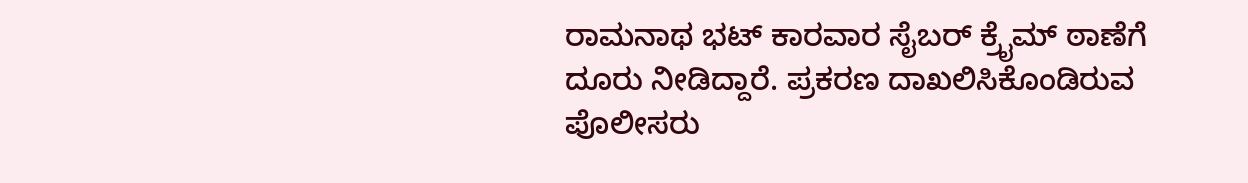ರಾಮನಾಥ ಭಟ್ ಕಾರವಾರ ಸೈಬರ್ ಕ್ರೈಮ್ ಠಾಣೆಗೆ ದೂರು ನೀಡಿದ್ದಾರೆ. ಪ್ರಕರಣ ದಾಖಲಿಸಿಕೊಂಡಿರುವ ಪೊಲೀಸರು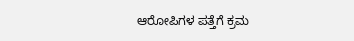ಆರೋಪಿಗಳ ಪತ್ತೆಗೆ ಕ್ರಮ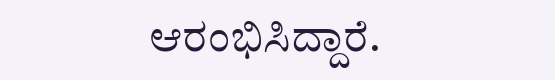ಆರಂಭಿಸಿದ್ದಾರೆ.